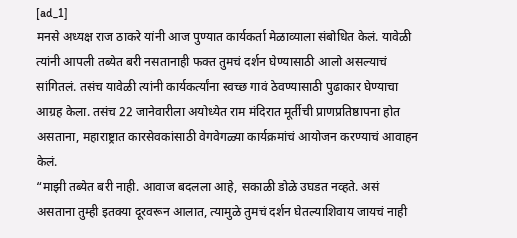[ad_1]
मनसे अध्यक्ष राज ठाकरे यांनी आज पुण्यात कार्यकर्ता मेळाव्याला संबोधित केलं. यावेळी त्यांनी आपली तब्येत बरी नसतानाही फक्त तुमचं दर्शन घेण्यासाठी आलो असल्याचं सांगितलं. तसंच यावेळी त्यांनी कार्यकर्त्यांना स्वच्छ गावं ठेवण्यासाठी पुढाकार घेण्याचा आग्रह केला. तसंच 22 जानेवारीला अयोध्येत राम मंदिरात मूर्तीची प्राणप्रतिष्ठापना होत असताना, महाराष्ट्रात कारसेवकांसाठी वेगवेगळ्या कार्यक्रमांचं आयोजन करण्याचं आवाहन केलं.
“माझी तब्येत बरी नाही. आवाज बदलला आहे, सकाळी डोळे उघडत नव्हते. असं असताना तुम्ही इतक्या दूरवरून आलात, त्यामुळे तुमचं दर्शन घेतल्याशिवाय जायचं नाही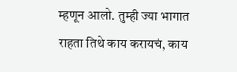म्हणून आलो. तुम्ही ज्या भागात राहता तिथे काय करायचं, काय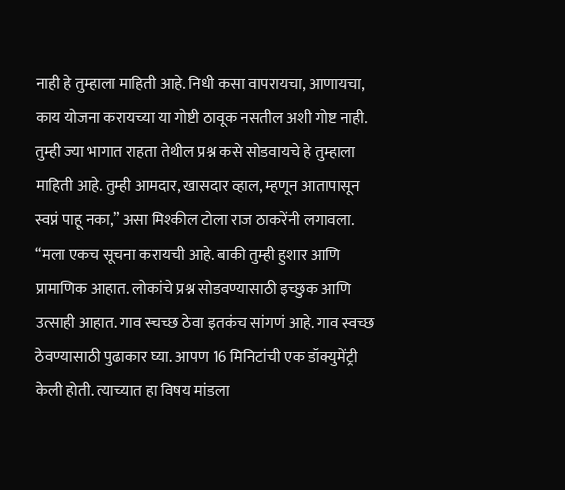नाही हे तुम्हाला माहिती आहे. निधी कसा वापरायचा, आणायचा, काय योजना करायच्या या गोष्टी ठावूक नसतील अशी गोष्ट नाही. तुम्ही ज्या भागात राहता तेथील प्रश्न कसे सोडवायचे हे तुम्हाला माहिती आहे. तुम्ही आमदार, खासदार व्हाल, म्हणून आतापासून स्वप्नं पाहू नका,” असा मिश्कील टोला राज ठाकरेंनी लगावला.
“मला एकच सूचना करायची आहे. बाकी तुम्ही हुशार आणि प्रामाणिक आहात. लोकांचे प्रश्न सोडवण्यासाठी इच्छुक आणि उत्साही आहात. गाव स्चच्छ ठेवा इतकंच सांगणं आहे. गाव स्वच्छ ठेवण्यासाठी पुढाकार घ्या. आपण 16 मिनिटांची एक डॉक्युमेंट्री केली होती. त्याच्यात हा विषय मांडला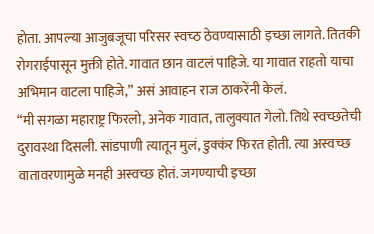होता. आपल्या आजुबजूचा परिसर स्वच्ठ ठेवण्यासाठी इच्छा लागते. तितकी रोगराईपासून मुक्ती होते. गावात छान वाटलं पाहिजे. या गावात राहतो याचा अभिमान वाटला पाहिजे,” असं आवाहन राज ठाकरेंनी केलं.
“मी सगळा महाराष्ट्र फिरलो, अनेक गावात, तालुक्यात गेलो. तिथे स्वच्छतेची दुरावस्था दिसली. सांडपाणी त्यातून मुलं, डुक्कंर फिरत होती. त्या अस्वच्छ वातावरणामुळे मनही अस्वच्छ होतं. जगण्याची इच्छा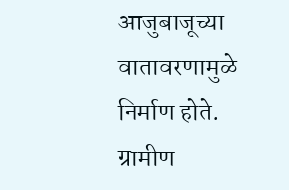आजुबाजूच्या वातावरणामुळे निर्माण होते. ग्रामीण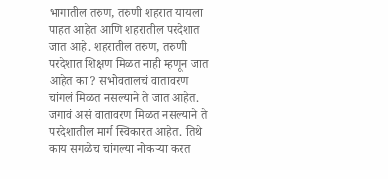भागातील तरुण, तरुणी शहरात यायला पाहत आहेत आणि शहरातील परदेशात जात आहे. शहरातील तरुण, तरुणी परदेशात शिक्षण मिळत नाही म्हणून जात आहेत का? सभोवतालचं वातावरण चांगलं मिळत नसल्याने ते जात आहेत. जगावं असं वातावरण मिळत नसल्याने ते परदेशातील मार्ग स्विकारत आहेत. तिथे काय सगळेच चांगल्या नोकऱ्या करत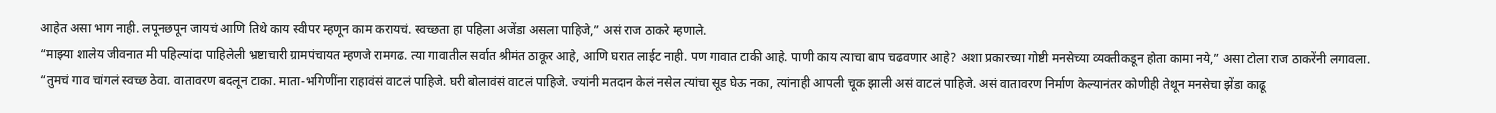आहेत असा भाग नाही. लपूनछपून जायचं आणि तिथे काय स्वीपर म्हणून काम करायचं. स्वच्छता हा पहिला अजेंडा असला पाहिजे,” असं राज ठाकरे म्हणाले.
“माझ्या शालेय जीवनात मी पहिल्यांदा पाहिलेली भ्रष्टाचारी ग्रामपंचायत म्हणजे रामगढ. त्या गावातील सर्वात श्रीमंत ठाकूर आहे, आणि घरात लाईट नाही. पण गावात टाकी आहे. पाणी काय त्याचा बाप चढवणार आहे? अशा प्रकारच्या गोष्टी मनसेच्या व्यक्तीकडून होता कामा नये,” असा टोला राज ठाकरेंनी लगावला.
“तुमचं गाव चांगलं स्वच्छ ठेवा. वातावरण बदलून टाका. माता-भगिणींना राहावंसं वाटलं पाहिजे. घरी बोलावंसं वाटलं पाहिजे. ज्यांनी मतदान केलं नसेल त्यांचा सूड घेऊ नका, त्यांनाही आपली चूक झाली असं वाटलं पाहिजे. असं वातावरण निर्माण केल्यानंतर कोणीही तेथून मनसेचा झेंडा काढू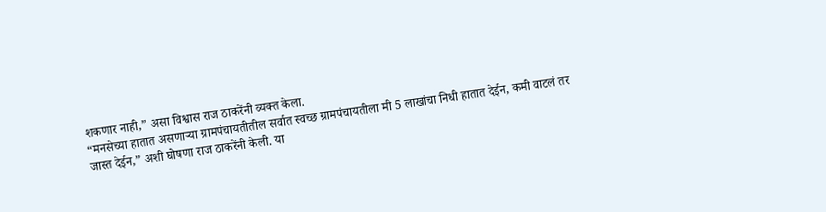शकणार नाही,” असा विश्वास राज ठाकरेंनी व्यक्त केला.
“मनसेच्या हातात असणाऱ्या ग्रामपंचायतीतील सर्वात स्वच्छ ग्रामपंचायतीला मी 5 लाखांचा निधी हातात देईन, कमी वाटलं तर जास्त देईन,” अशी घोषणा राज ठाकरेंनी केली. या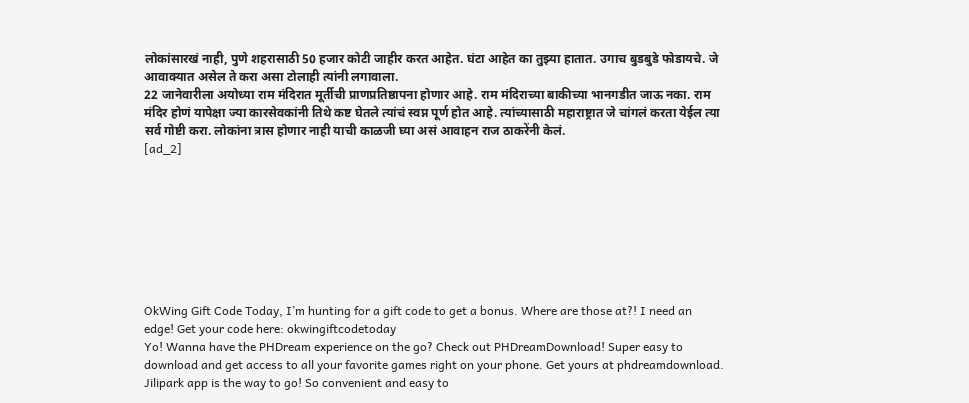लोकांसारखं नाही, पुणे शहरासाठी 50 हजार कोटी जाहीर करत आहेत. घंटा आहेत का तुझ्या हातात. उगाच बुडबुडे फोडायचे. जे आवाक्यात असेल ते करा असा टोलाही त्यांनी लगावाला.
22 जानेवारीला अयोध्या राम मंदिरात मूर्तीची प्राणप्रतिष्ठापना होणार आहे. राम मंदिराच्या बाकीच्या भानगडीत जाऊ नका. राम मंदिर होणं यापेक्षा ज्या कारसेवकांनी तिथे कष्ट घेतले त्यांचं स्वप्न पूर्ण होत आहे. त्यांच्यासाठी महाराष्ट्रात जे चांगलं करता येईल त्या सर्व गोष्टी करा. लोकांना त्रास होणार नाही याची काळजी घ्या असं आवाहन राज ठाकरेंनी केलं.
[ad_2]








OkWing Gift Code Today, I’m hunting for a gift code to get a bonus. Where are those at?! I need an edge! Get your code here: okwingiftcodetoday
Yo! Wanna have the PHDream experience on the go? Check out PHDreamDownload! Super easy to download and get access to all your favorite games right on your phone. Get yours at phdreamdownload.
Jilipark app is the way to go! So convenient and easy to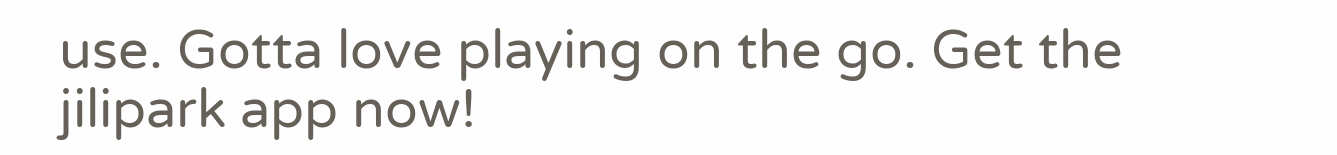use. Gotta love playing on the go. Get the jilipark app now!